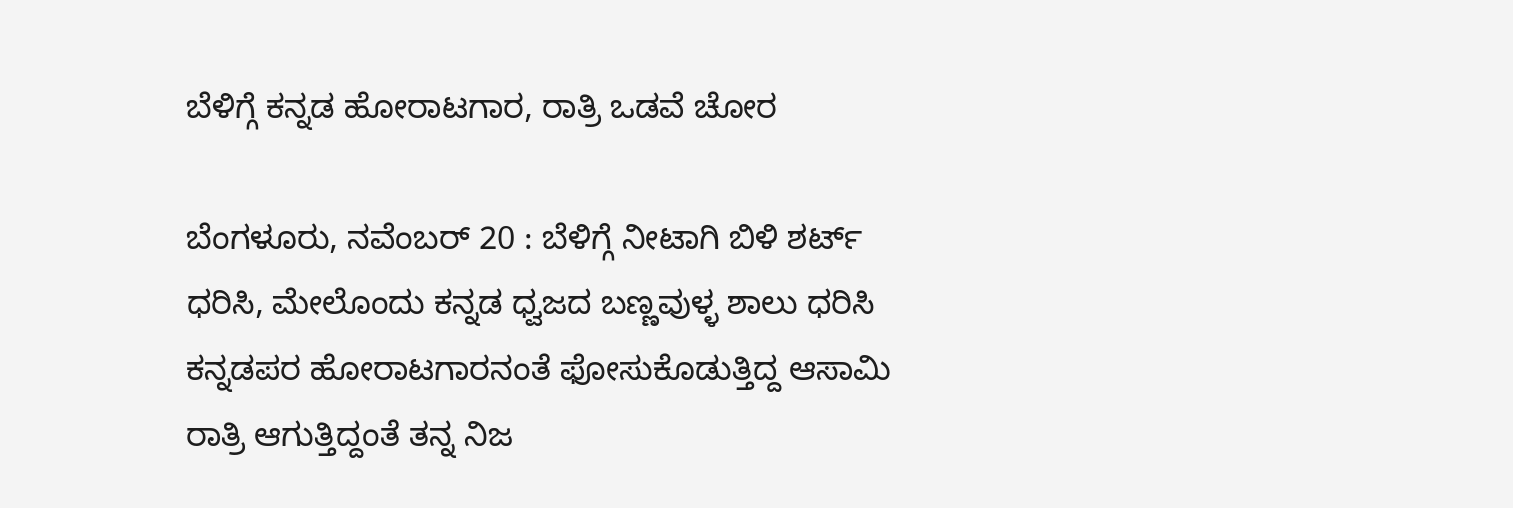ಬೆಳಿಗ್ಗೆ ಕನ್ನಡ ಹೋರಾಟಗಾರ, ರಾತ್ರಿ ಒಡವೆ ಚೋರ

ಬೆಂಗಳೂರು, ನವೆಂಬರ್ 20 : ಬೆಳಿಗ್ಗೆ ನೀಟಾಗಿ ಬಿಳಿ ಶರ್ಟ್ ಧರಿಸಿ, ಮೇಲೊಂದು ಕನ್ನಡ ಧ್ವಜದ ಬಣ್ಣವುಳ್ಳ ಶಾಲು ಧರಿಸಿ ಕನ್ನಡಪರ ಹೋರಾಟಗಾರನಂತೆ ಫೋಸುಕೊಡುತ್ತಿದ್ದ ಆಸಾಮಿ ರಾತ್ರಿ ಆಗುತ್ತಿದ್ದಂತೆ ತನ್ನ ನಿಜ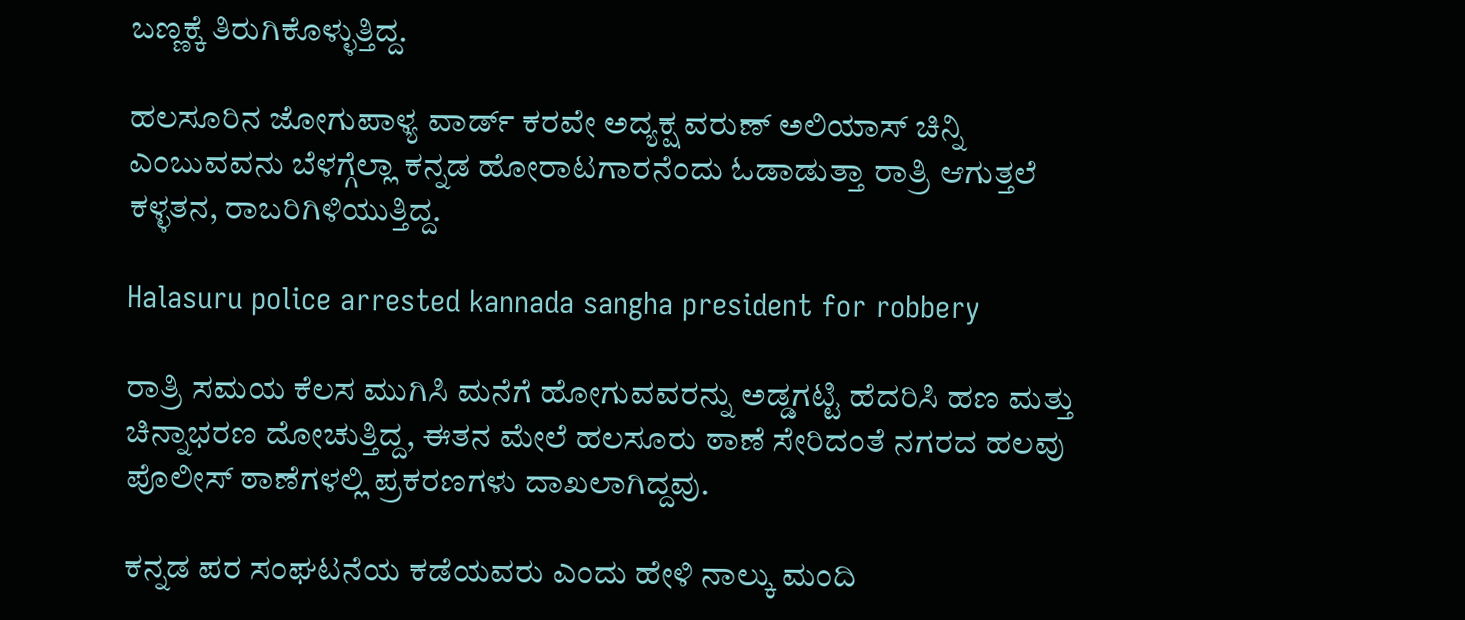ಬಣ್ಣಕ್ಕೆ ತಿರುಗಿಕೊಳ್ಳುತ್ತಿದ್ದ.

ಹಲಸೂರಿನ ಜೋಗುಪಾಳ್ಯ ವಾರ್ಡ್ ಕರವೇ ಅದ್ಯಕ್ಷ ವರುಣ್ ಅಲಿಯಾಸ್ ಚಿನ್ನಿ ಎಂಬುವವನು ಬೆಳಗ್ಗೆಲ್ಲಾ ಕನ್ನಡ ಹೋರಾಟಗಾರನೆಂದು ಓಡಾಡುತ್ತಾ ರಾತ್ರಿ ಆಗುತ್ತಲೆ ಕಳ್ಳತನ, ರಾಬರಿಗಿಳಿಯುತ್ತಿದ್ದ.

Halasuru police arrested kannada sangha president for robbery

ರಾತ್ರಿ ಸಮಯ ಕೆಲಸ ಮುಗಿಸಿ ಮನೆಗೆ ಹೋಗುವವರನ್ನು ಅಡ್ಡಗಟ್ಟಿ ಹೆದರಿಸಿ ಹಣ ಮತ್ತು ಚಿನ್ನಾಭರಣ ದೋಚುತ್ತಿದ್ದ, ಈತನ ಮೇಲೆ ಹಲಸೂರು ಠಾಣೆ ಸೇರಿದಂತೆ ನಗರದ ಹಲವು ಪೊಲೀಸ್ ಠಾಣೆಗಳಲ್ಲಿ ಪ್ರಕರಣಗಳು ದಾಖಲಾಗಿದ್ದವು.

ಕನ್ನಡ ಪರ ಸಂಘಟನೆಯ ಕಡೆಯವರು ಎಂದು ಹೇಳಿ ನಾಲ್ಕು ಮಂದಿ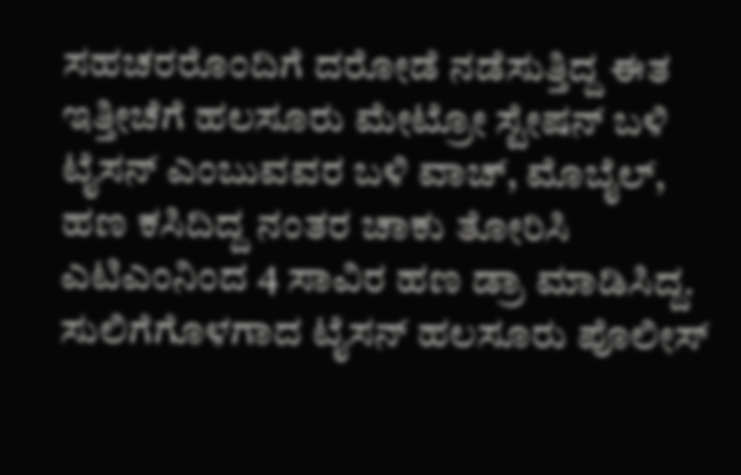ಸಹಚರರೊಂದಿಗೆ ದರೋಡೆ ನಡೆಸುತ್ತಿದ್ದ ಈತ ಇತ್ತೀಚೆಗೆ ಹಲಸೂರು ಮೇಟ್ರೋ ಸ್ಟೇಷನ್ ಬಳಿ ಟೈಸನ್ ಎಂಬುವವರ ಬಳಿ ವಾಚ್, ಮೊಬೈಲ್, ಹಣ ಕಸಿದಿದ್ದ ನಂತರ ಚಾಕು ತೋರಿಸಿ ಎಟಿಎಂನಿಂದ 4 ಸಾವಿರ ಹಣ ಡ್ರಾ ಮಾಡಿಸಿದ್ದ. ಸುಲಿಗೆಗೊಳಗಾದ ಟೈಸನ್ ಹಲಸೂರು ಪೊಲೀಸ್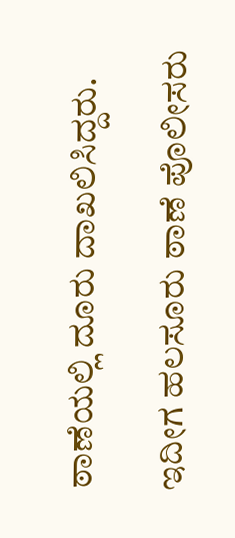ಠಾಣೆಯಲ್ಲಿ ದೂರು ದಾಖಲಿಸಿದ್ದರು.

ಇದೀಗ ಹಲಸೂರು ಠಾಣೆ ಪೊಲೀಸರು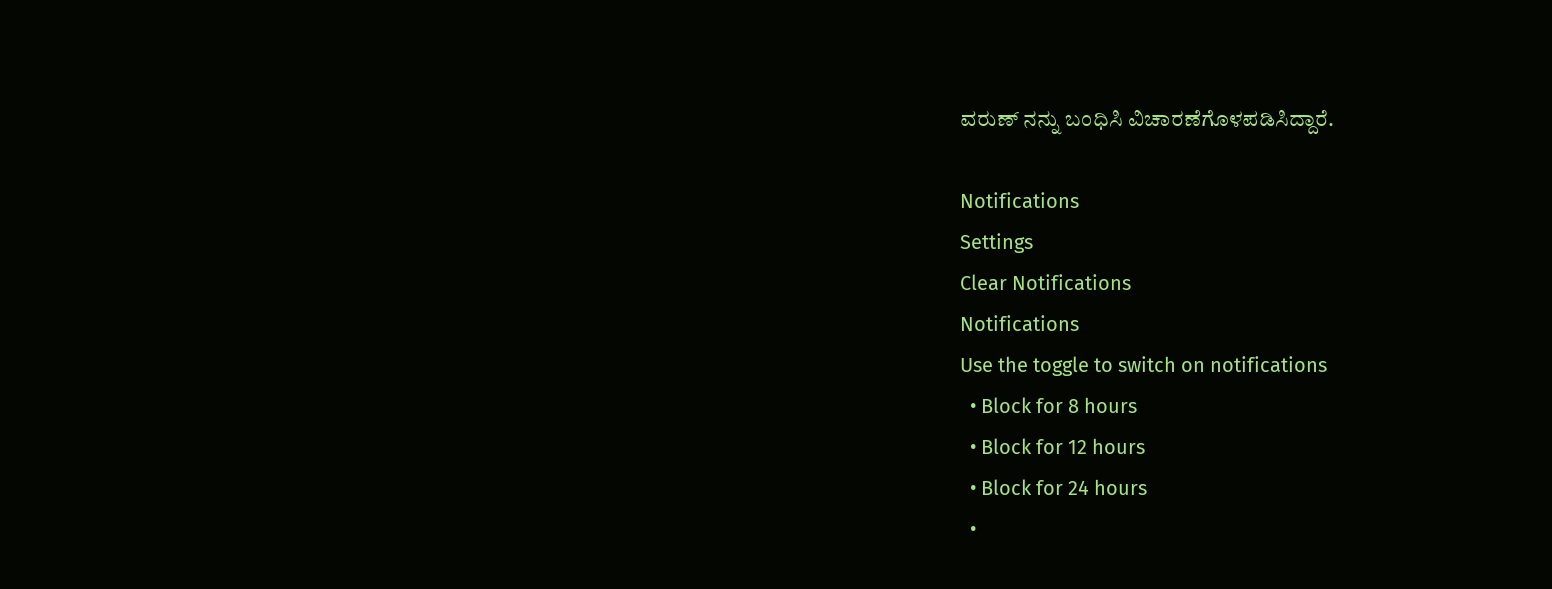ವರುಣ್ ನನ್ನು ಬಂಧಿಸಿ ವಿಚಾರಣೆಗೊಳಪಡಿಸಿದ್ದಾರೆ.

Notifications
Settings
Clear Notifications
Notifications
Use the toggle to switch on notifications
  • Block for 8 hours
  • Block for 12 hours
  • Block for 24 hours
  •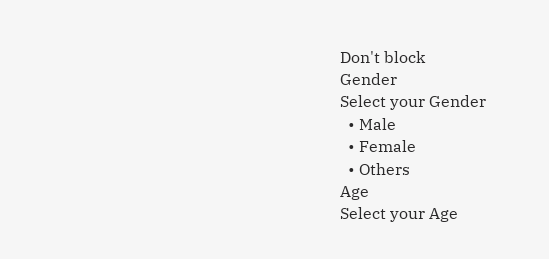Don't block
Gender
Select your Gender
  • Male
  • Female
  • Others
Age
Select your Age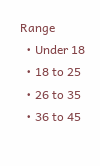Range
  • Under 18
  • 18 to 25
  • 26 to 35
  • 36 to 45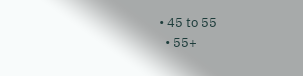• 45 to 55
  • 55+